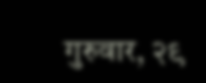गुरुवार, २९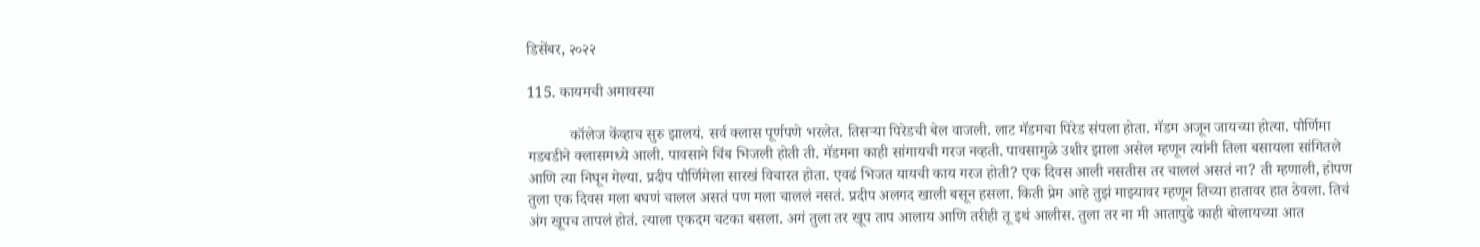डिसेंबर, २०२२

115. कायमची अमावस्या

           कॉलेज केंव्हाच सुरु झालयं. सर्व क्लास पूर्णपणे भरलेत. तिसऱ्या पिरेडची बेल वाजली. लाट मॅडमचा पिरेड संपला होता. मॅडम अजून जायच्या होत्या. पौर्णिमा गडबडीने क्लासमध्ये आली. पावसाने चिंब भिजली होती ती. मॅडमना काही सांगायची गरज नव्हती. पावसामुळे उशीर झाला असेल म्हणून त्यांनी तिला बसायला सांगितले आणि त्या निघून गेल्या. प्रदीप पौर्णिमेला सारखं विचारत होता. एवढं भिजत यायची काय गरज होती? एक दिवस आली नसतीस तर चाललं असतं ना? ती म्हणाली, होपण तुला एक दिवस मला बघणं चालल असतं पण मला चाललं नसतं. प्रदीप अलगद खाली बसून हसला. किती प्रेम आहे तुझं माझ्यावर म्हणून तिच्या हातावर हात ठेवला. तिचं अंग खूपच तापलं होतं. त्याला एकदम चटका बसला. अगं तुला तर खूप ताप आलाय आणि तरीही तू इथं आलीस. तुला तर ना मी आतापुढे काही बोलायच्या आत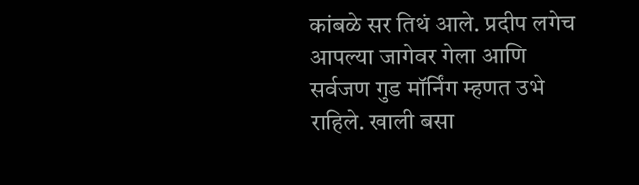कांबळे सर तिथं आले. प्रदीप लगेच आपल्या जागेवर गेला आणि सर्वजण गुड मॉर्निंग म्हणत उभे राहिले. खाली बसा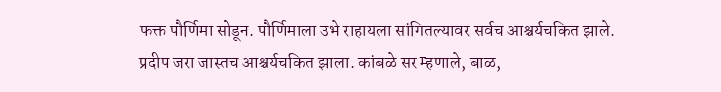फक्त पौर्णिमा सोडून. पौर्णिमाला उभे राहायला सांगितल्यावर सर्वच आश्चर्यचकित झाले. प्रदीप जरा जास्तच आश्चर्यचकित झाला. कांबळे सर म्हणाले, बाळ,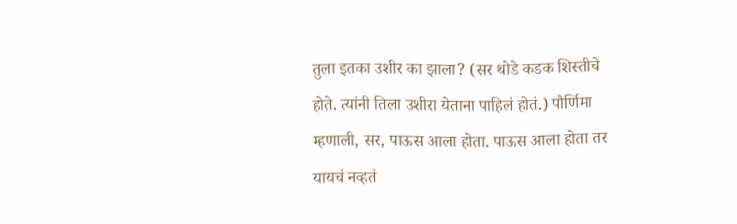तुला इतका उशीर का झाला? (सर थोडे कडक शिस्तीचे होते. त्यांनी तिला उशीरा येताना पाहिलं होतं.) पौर्णिमा म्हणाली, सर, पाऊस आला होता. पाऊस आला होता तर यायचं नव्हतं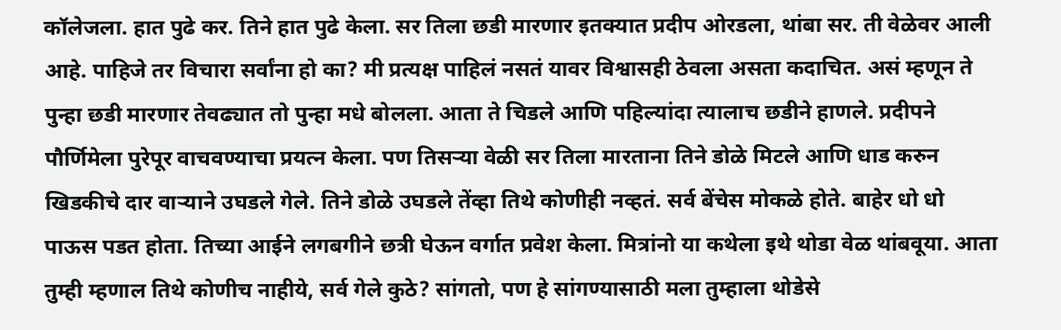कॉलेजला. हात पुढे कर. तिने हात पुढे केला. सर तिला छडी मारणार इतक्यात प्रदीप ओरडला, थांबा सर. ती वेळेवर आली आहे. पाहिजे तर विचारा सर्वांना हो का? मी प्रत्यक्ष पाहिलं नसतं यावर विश्वासही ठेवला असता कदाचित. असं म्हणून ते पुन्हा छडी मारणार तेवढ्यात तो पुन्हा मधे बोलला. आता ते चिडले आणि पहिल्यांदा त्यालाच छडीने हाणले. प्रदीपने पौर्णिमेला पुरेपूर वाचवण्याचा प्रयत्न केला. पण तिसऱ्या वेळी सर तिला मारताना तिने डोळे मिटले आणि धाड करुन खिडकीचे दार वाऱ्याने उघडले गेले. तिने डोळे उघडले तेंव्हा तिथे कोणीही नव्हतं. सर्व बेंचेस मोकळे होते. बाहेर धो धो पाऊस पडत होता. तिच्या आईने लगबगीने छत्री घेऊन वर्गात प्रवेश केला. मित्रांनो या कथेला इथे थोडा वेळ थांबवूया. आता तुम्ही म्हणाल तिथे कोणीच नाहीये, सर्व गेले कुठे? सांगतो, पण हे सांगण्यासाठी मला तुम्हाला थोडेसे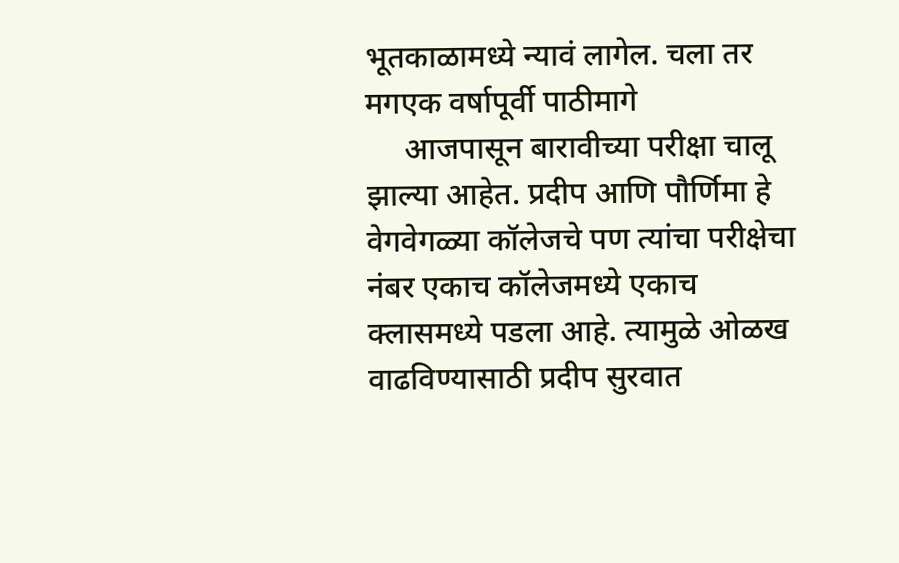भूतकाळामध्ये न्यावं लागेल. चला तर मगएक वर्षापूर्वी पाठीमागे
     आजपासून बारावीच्या परीक्षा चालू झाल्या आहेत. प्रदीप आणि पौर्णिमा हे वेगवेगळ्या कॉलेजचे पण त्यांचा परीक्षेचा नंबर एकाच कॉलेजमध्ये एकाच क्लासमध्ये पडला आहे. त्यामुळे ओळख वाढविण्यासाठी प्रदीप सुरवात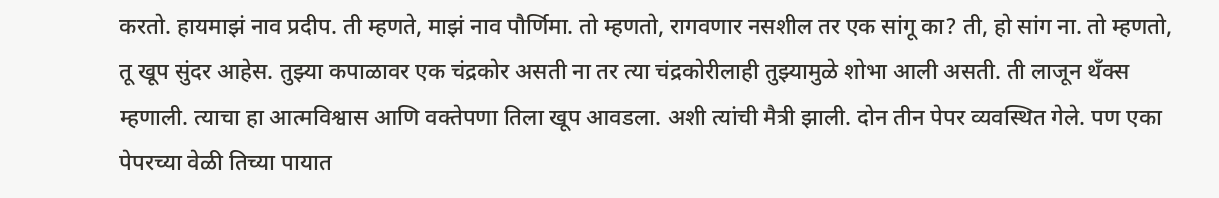करतो. हायमाझं नाव प्रदीप. ती म्हणते, माझं नाव पौर्णिमा. तो म्हणतो, रागवणार नसशील तर एक सांगू का? ती, हो सांग ना. तो म्हणतो, तू खूप सुंदर आहेस. तुझ्या कपाळावर एक चंद्रकोर असती ना तर त्या चंद्रकोरीलाही तुझ्यामुळे शोभा आली असती. ती लाजून थँक्स म्हणाली. त्याचा हा आत्मविश्वास आणि वक्तेपणा तिला खूप आवडला. अशी त्यांची मैत्री झाली. दोन तीन पेपर व्यवस्थित गेले. पण एका पेपरच्या वेळी तिच्या पायात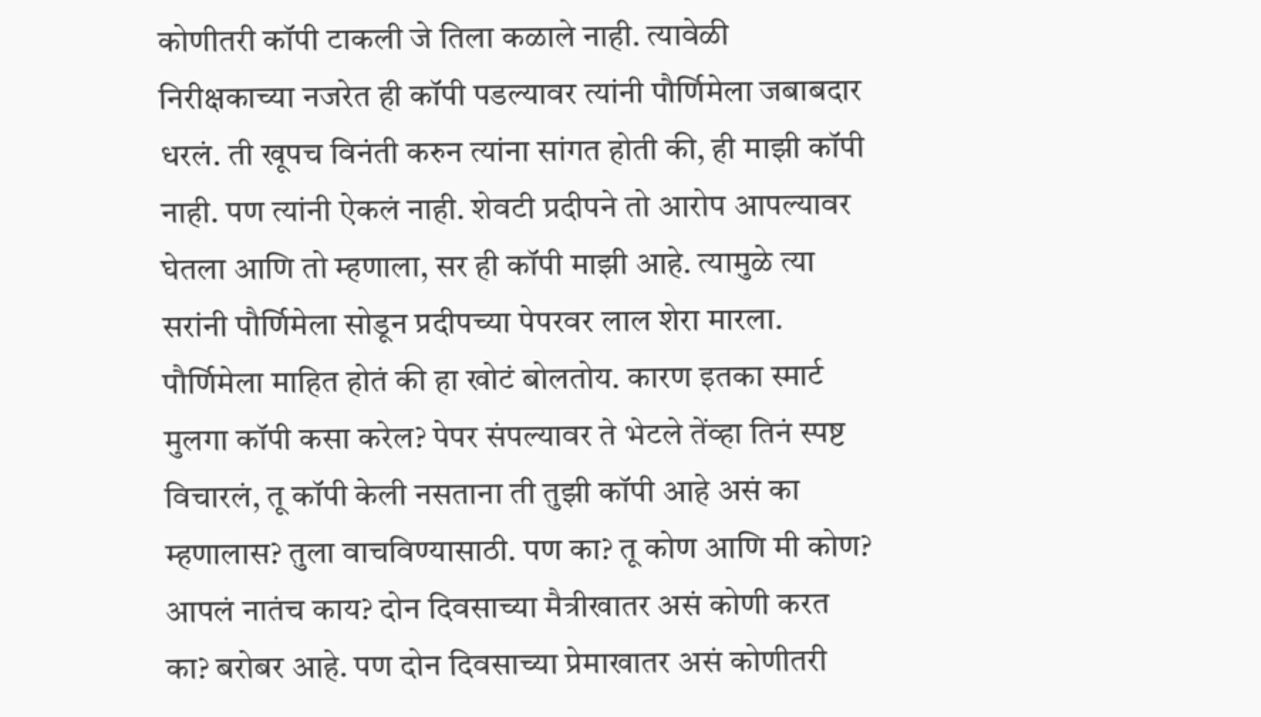कोणीतरी कॉपी टाकली जे तिला कळाले नाही. त्यावेळी निरीक्षकाच्या नजरेत ही कॉपी पडल्यावर त्यांनी पौर्णिमेला जबाबदार धरलं. ती खूपच विनंती करुन त्यांना सांगत होती की, ही माझी कॉपी नाही. पण त्यांनी ऐकलं नाही. शेवटी प्रदीपने तो आरोप आपल्यावर घेतला आणि तो म्हणाला, सर ही कॉपी माझी आहे. त्यामुळे त्या सरांनी पौर्णिमेला सोडून प्रदीपच्या पेपरवर लाल शेरा मारला. पौर्णिमेला माहित होतं की हा खोटं बोलतोय. कारण इतका स्मार्ट मुलगा कॉपी कसा करेल? पेपर संपल्यावर ते भेटले तेंव्हा तिनं स्पष्ट विचारलं, तू कॉपी केली नसताना ती तुझी कॉपी आहे असं का म्हणालास? तुला वाचविण्यासाठी. पण का? तू कोण आणि मी कोण? आपलं नातंच काय? दोन दिवसाच्या मैत्रीखातर असं कोणी करत का? बरोबर आहे. पण दोन दिवसाच्या प्रेमाखातर असं कोणीतरी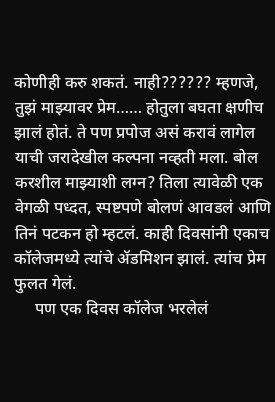कोणीही करु शकतं. नाही?????? म्हणजे, तुझं माझ्यावर प्रेम…… होतुला बघता क्षणीच झालं होतं. ते पण प्रपोज असं करावं लागेल याची जरादेखील कल्पना नव्हती मला. बोल करशील माझ्याशी लग्न? तिला त्यावेळी एक वेगळी पध्दत, स्पष्टपणे बोलणं आवडलं आणि तिनं पटकन हो म्हटलं. काही दिवसांनी एकाच कॉलेजमध्ये त्यांचे ॲडमिशन झालं. त्यांच प्रेम फुलत गेलं.
     पण एक दिवस कॉलेज भरलेलं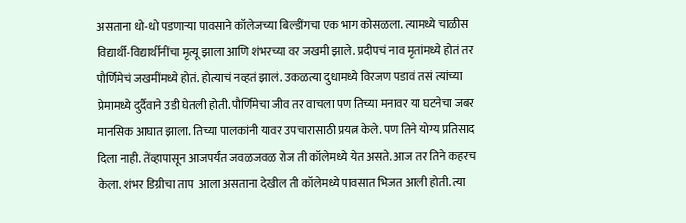असताना धो-धो पडणाऱ्या पावसाने कॉलेजच्या बिल्डींगचा एक भाग कोसळला. त्यामध्ये चाळीस विद्यार्थी-विद्यार्थीनींचा मृत्यू झाला आणि शंभरच्या वर जखमी झाले. प्रदीपचं नाव मृतांमध्ये होतं तर पौर्णिमेचं जखमींमध्ये होतं. होत्याचं नव्हतं झालं. उकळत्या दुधामध्ये विरजण पडावं तसं त्यांच्या प्रेमामध्ये दुर्दैवाने उडी घेतली होती. पौर्णिमेचा जीव तर वाचला पण तिच्या मनावर या घटनेचा जबर मानसिक आघात झाला. तिच्या पालकांनी यावर उपचारासाठी प्रयत्न केले. पण तिने योग्य प्रतिसाद दिला नाही. तेंव्हापासून आजपर्यंत जवळजवळ रोज ती कॉलेमध्ये येत असते. आज तर तिने कहरच केला. शंभर डिग्रीचा ताप  आला असताना देखील ती कॉलेमध्ये पावसात भिजत आली होती. त्या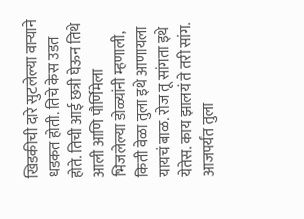खिडकीची दारे सुटलेल्या वाऱ्याने धडकत होती. तिचे केस उडत होते. तिची आई छत्री घेऊन तिथे आली आणि पौर्णिमेला भिजलेल्या डोळ्यांनी म्हणाली, किती वेळा तुला इथे आणायला यायचं बाळ. रोज तू सांगता इथे येतेस. काय झालयं ते तरी सांग. आजपर्यंत तुला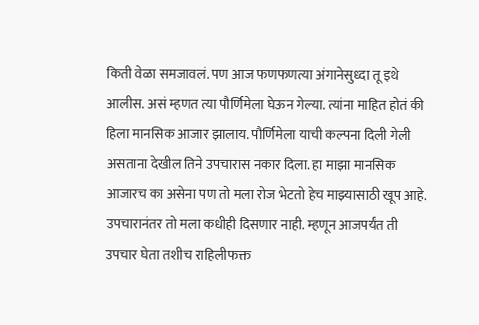किती वेळा समजावलं. पण आज फणफणत्या अंगानेसुध्दा तू इथे आलीस. असं म्हणत त्या पौर्णिमेला घेऊन गेल्या. त्यांना माहित होतं की हिला मानसिक आजार झालाय. पौर्णिमेला याची कल्पना दिली गेली असताना देखील तिने उपचारास नकार दिला. हा माझा मानसिक आजारच का असेना पण तो मला रोज भेटतो हेच माझ्यासाठी खूप आहे. उपचारानंतर तो मला कधीही दिसणार नाही. म्हणून आजपर्यंत ती उपचार घेता तशीच राहिलीफक्त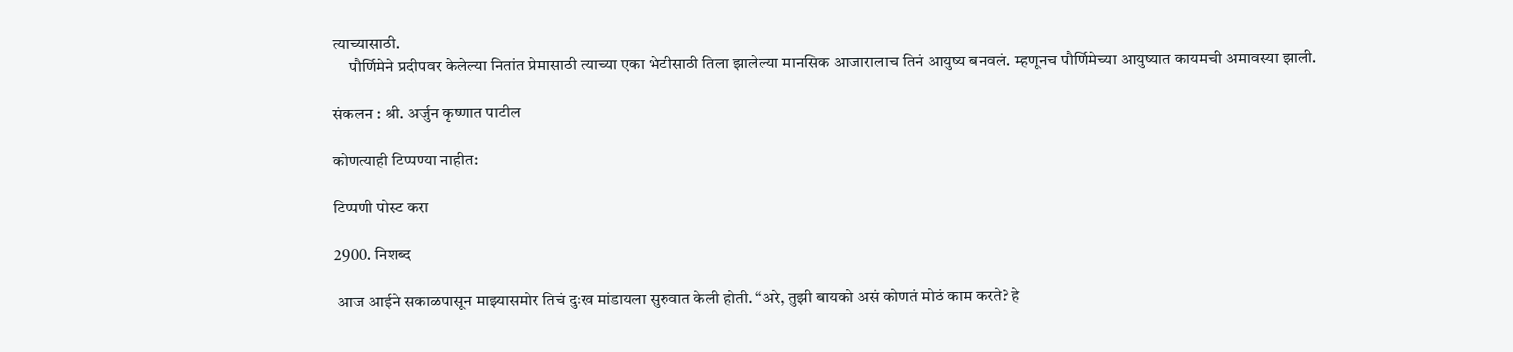त्याच्यासाठी.
     पौर्णिमेने प्रदीपवर केलेल्या नितांत प्रेमासाठी त्याच्या एका भेटीसाठी तिला झालेल्या मानसिक आजारालाच तिनं आयुष्य बनवलं. म्हणूनच पौर्णिमेच्या आयुष्यात कायमची अमावस्या झाली.

संकलन : श्री. अर्जुन कृष्णात पाटील

कोणत्याही टिप्पण्‍या नाहीत:

टिप्पणी पोस्ट करा

2900. निशब्द

 आज आईने सकाळपासून माझ्यासमोर तिचं दुःख मांडायला सुरुवात केली होती. “अरे, तुझी बायको असं कोणतं मोठं काम करते? हे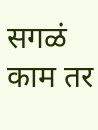सगळं काम तर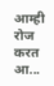आम्ही रोज करत आ...